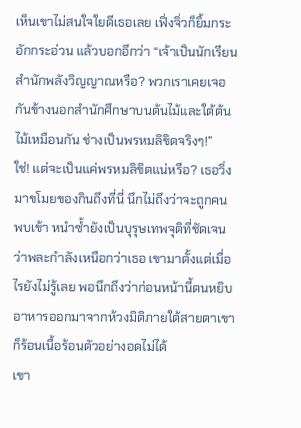เห็นเขาไม่สนใจใยดีเธอเลย เฟิ่งจิ่วก็ยิ้มกระอักกระอ่วน แล้วบอกอีกว่า “เจ้าเป็นนักเรียนสำนักพลังวิญญาณหรือ? พวกเราเคยเจอกันข้างนอกสำนักศึกษาบนต้นไม้และใต้ต้นไม้เหมือนกัน ช่างเป็นพรหมลิขิตจริงๆ!”
ใช่! แต่จะเป็นแค่พรหมลิขิตแน่หรือ? เธอวิ่งมาขโมยของกินถึงที่นี่ นึกไม่ถึงว่าจะถูกคนพบเข้า หนำซ้ำยังเป็นบุรุษเทพจุติที่ชัดเจนว่าพละกำลังเหนือกว่าเธอ เขามาตั้งแต่เมื่อไรยังไม่รู้เลย พอนึกถึงว่าก่อนหน้านี้ตนหยิบอาหารออกมาจากห้วงมิติภายใต้สายตาเขา ก็ร้อนเนื้อร้อนตัวอย่างอดไม่ได้
เขา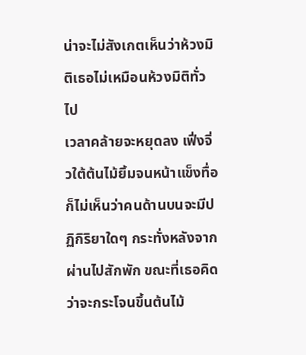น่าจะไม่สังเกตเห็นว่าห้วงมิติเธอไม่เหมือนห้วงมิติทั่วไป
เวลาคล้ายจะหยุดลง เฟิ่งจิ่วใต้ต้นไม้ยิ้มจนหน้าแข็งทื่อ ก็ไม่เห็นว่าคนด้านบนจะมีปฏิกิริยาใดๆ กระทั่งหลังจากผ่านไปสักพัก ขณะที่เธอคิดว่าจะกระโจนขึ้นต้นไม้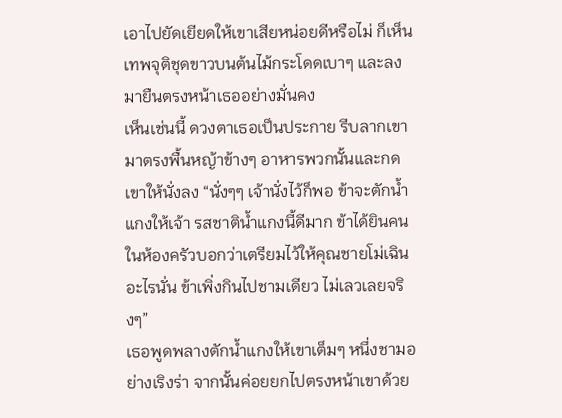เอาไปยัดเยียดให้เขาเสียหน่อยดีหรือไม่ ก็เห็นเทพจุติชุดขาวบนต้นไม้กระโดดเบาๆ และลงมายืนตรงหน้าเธออย่างมั่นคง
เห็นเช่นนี้ ดวงตาเธอเป็นประกาย รีบลากเขามาตรงพื้นหญ้าข้างๆ อาหารพวกนั้นและกดเขาให้นั่งลง “นั่งๆๆ เจ้านั่งไว้ก็พอ ข้าจะตักน้ำแกงให้เจ้า รสชาติน้ำแกงนี้ดีมาก ข้าได้ยินคนในห้องครัวบอกว่าเตรียมไว้ให้คุณชายโม่เฉินอะไรนั่น ข้าเพิ่งกินไปชามเดียว ไม่เลวเลยจริงๆ”
เธอพูดพลางตักน้ำแกงให้เขาเต็มๆ หนึ่งชามอย่างเริงร่า จากนั้นค่อยยกไปตรงหน้าเขาด้วย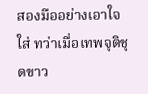สองมืออย่างเอาใจใส่ ทว่าเมื่อเทพจุติชุดขาว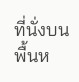ที่นั่งบนพื้นห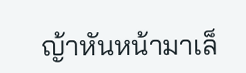ญ้าหันหน้ามาเล็